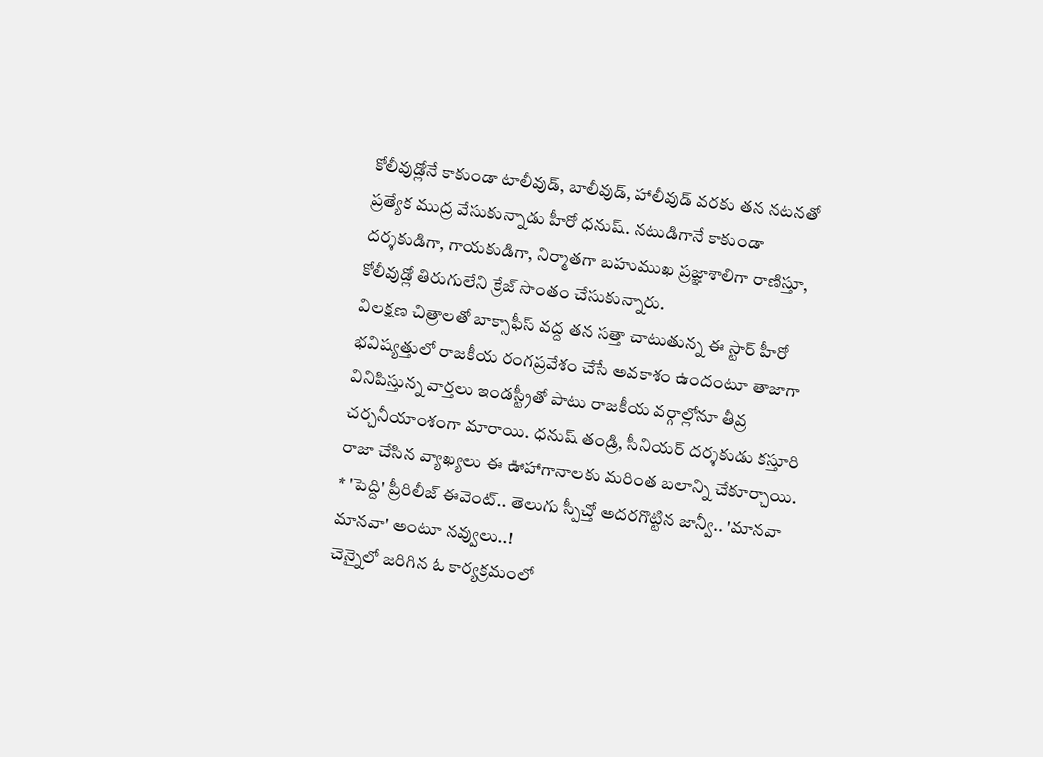కోలీవుడ్లోనే కాకుండా టాలీవుడ్, బాలీవుడ్, హాలీవుడ్ వరకు తన నటనతో ప్రత్యేక ముద్ర వేసుకున్నాడు హీరో ధనుష్. నటుడిగానే కాకుండా దర్శకుడిగా, గాయకుడిగా, నిర్మాతగా బహుముఖ ప్రజ్ఞాశాలిగా రాణిస్తూ, కోలీవుడ్లో తిరుగులేని క్రేజ్ సొంతం చేసుకున్నారు.
విలక్షణ చిత్రాలతో బాక్సాఫీస్ వద్ద తన సత్తా చాటుతున్న ఈ స్టార్ హీరో భవిష్యత్తులో రాజకీయ రంగప్రవేశం చేసే అవకాశం ఉందంటూ తాజాగా వినిపిస్తున్న వార్తలు ఇండస్ట్రీతో పాటు రాజకీయ వర్గాల్లోనూ తీవ్ర చర్చనీయాంశంగా మారాయి. ధనుష్ తండ్రి, సీనియర్ దర్శకుడు కస్తూరి రాజా చేసిన వ్యాఖ్యలు ఈ ఊహాగానాలకు మరింత బలాన్ని చేకూర్చాయి.
* 'పెద్ది' ప్రీరిలీజ్ ఈవెంట్.. తెలుగు స్పీచ్తో అదరగొట్టిన జాన్వీ.. 'మానవా మానవా' అంటూ నవ్వులు..!
చెన్నైలో జరిగిన ఓ కార్యక్రమంలో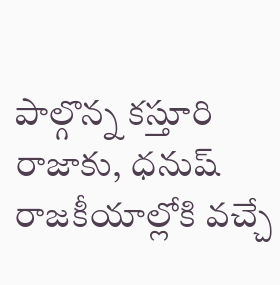పాల్గొన్న కస్తూరి రాజాకు, ధనుష్ రాజకీయాల్లోకి వచ్చే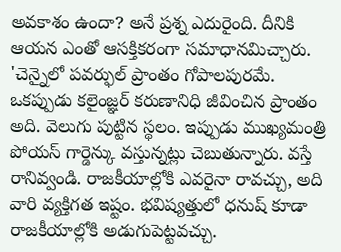అవకాశం ఉందా? అనే ప్రశ్న ఎదురైంది. దీనికి ఆయన ఎంతో ఆసక్తికరంగా సమాధానమిచ్చారు. 'చెన్నైలో పవర్ఫుల్ ప్రాంతం గోపాలపురమే. ఒకప్పుడు కలైంజ్ఞర్ కరుణానిధి జీవించిన ప్రాంతం అది. వెలుగు పుట్టిన స్థలం. ఇప్పుడు ముఖ్యమంత్రి పోయస్ గార్డెన్కు వస్తున్నట్లు చెబుతున్నారు. వస్తే రానివ్వండి. రాజకీయాల్లోకి ఎవరైనా రావచ్చు, అది వారి వ్యక్తిగత ఇష్టం. భవిష్యత్తులో ధనుష్ కూడా రాజకీయాల్లోకి అడుగుపెట్టవచ్చు.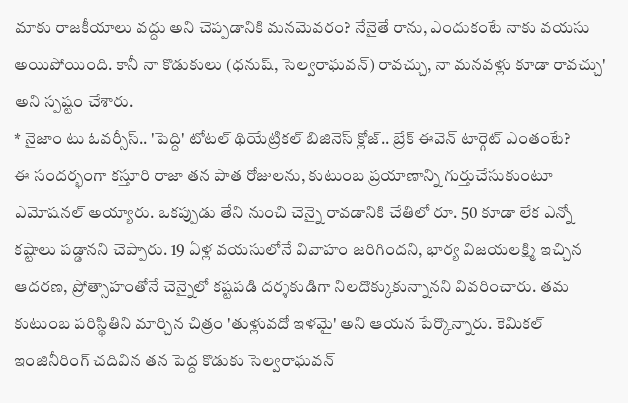మాకు రాజకీయాలు వద్దు అని చెప్పడానికి మనమెవరం? నేనైతే రాను, ఎందుకంటే నాకు వయసు అయిపోయింది. కానీ నా కొడుకులు (ధనుష్, సెల్వరాఘవన్) రావచ్చు, నా మనవళ్లు కూడా రావచ్చు' అని స్పష్టం చేశారు.
* నైజాం టు ఓవర్సీస్.. 'పెద్ది' టోటల్ థియేట్రికల్ బిజినెస్ క్లోజ్.. బ్రేక్ ఈవెన్ టార్గెట్ ఎంతంటే?
ఈ సందర్భంగా కస్తూరి రాజా తన పాత రోజులను, కుటుంబ ప్రయాణాన్ని గుర్తుచేసుకుంటూ ఎమోషనల్ అయ్యారు. ఒకప్పుడు తేని నుంచి చెన్నై రావడానికి చేతిలో రూ. 50 కూడా లేక ఎన్నో కష్టాలు పడ్డానని చెప్పారు. 19 ఏళ్ల వయసులోనే వివాహం జరిగిందని, భార్య విజయలక్ష్మి ఇచ్చిన ఆదరణ, ప్రోత్సాహంతోనే చెన్నైలో కష్టపడి దర్శకుడిగా నిలదొక్కుకున్నానని వివరించారు. తమ కుటుంబ పరిస్థితిని మార్చిన చిత్రం 'తుళ్లువదో ఇళమై' అని ఆయన పేర్కొన్నారు. కెమికల్ ఇంజినీరింగ్ చదివిన తన పెద్ద కొడుకు సెల్వరాఘవన్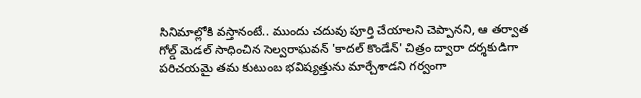సినిమాల్లోకి వస్తానంటే.. ముందు చదువు పూర్తి చేయాలని చెప్పానని, ఆ తర్వాత గోల్డ్ మెడల్ సాధించిన సెల్వరాఘవన్ 'కాదల్ కొండేన్' చిత్రం ద్వారా దర్శకుడిగా పరిచయమై తమ కుటుంబ భవిష్యత్తును మార్చేశాడని గర్వంగా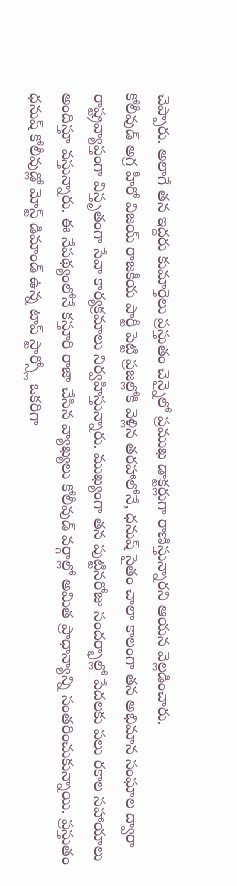చెప్పారు. అలాగే తన ఇద్దరు కుమార్తెలు ప్రస్తుతం చెన్నైలో ప్రముఖ డాక్టర్లుగా రాణిస్తున్నారని ఆయన వెల్లడించారు.
కోలీవుడ్ అగ్ర హీరో విజయ్ రాజకీయ పార్టీ పెట్టి ప్రజల్లోకి వెళ్లిన తరహాలోనే, ధనుష్ సైతం చాలా కాలంగా తన అభిమాన సంఘాల ద్వారా రాష్ట్రవ్యాప్తంగా విస్తృతంగా సేవా కార్యక్రమాలు నిర్వహిస్తున్నారు. ముఖ్యంగా తన పుట్టినరోజు సందర్భాల్లో పేదలకు పలు రకాల సహాయాలు అందిస్తూ వస్తున్నారు. ఈ నేపథ్యంలోనే కస్తూరి రాజా చేసిన వ్యాఖ్యలు కోలీవుడ్ వర్గాల్లో అమిత ప్రాధాన్యాన్ని సంతరించుకున్నాయి. ప్రస్తుతం ధనుష్ కోలీవుడ్లో మోస్ట్ డిమాండ్ ఉన్న టాప్ స్టార్స్లో ఒకరిగా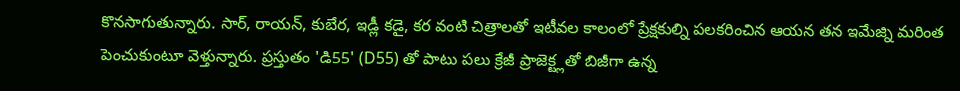కొనసాగుతున్నారు. సార్, రాయన్, కుబేర, ఇడ్లీ కడై, కర వంటి చిత్రాలతో ఇటీవల కాలంలో ప్రేక్షకుల్ని పలకరించిన ఆయన తన ఇమేజ్ని మరింత పెంచుకుంటూ వెళ్తున్నారు. ప్రస్తుతం 'డి55' (D55) తో పాటు పలు క్రేజీ ప్రాజెక్ట్లతో బిజీగా ఉన్న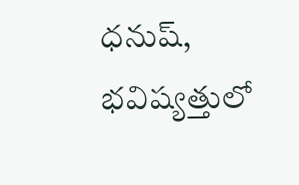ధనుష్, భవిష్యత్తులో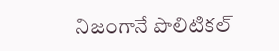నిజంగానే పొలిటికల్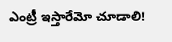ఎంట్రీ ఇస్తారేమో చూడాలి!